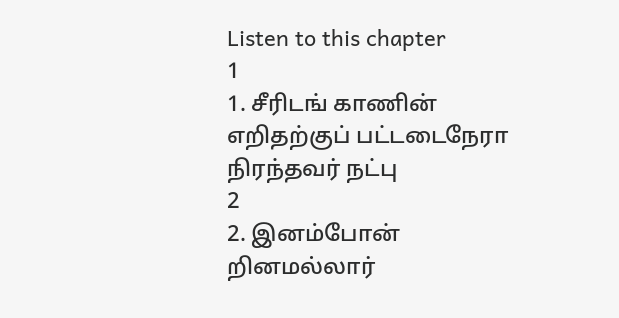Listen to this chapter
1
1. சீரிடங் காணின் எறிதற்குப் பட்டடைநேரா நிரந்தவர் நட்பு
2
2. இனம்போன் றினமல்லார்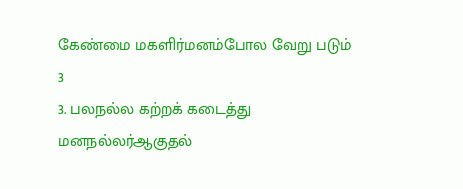கேண்மை மகளிர்மனம்போல வேறு படும்
3
3. பலநல்ல கற்றக் கடைத்து மனநல்லர்ஆகுதல்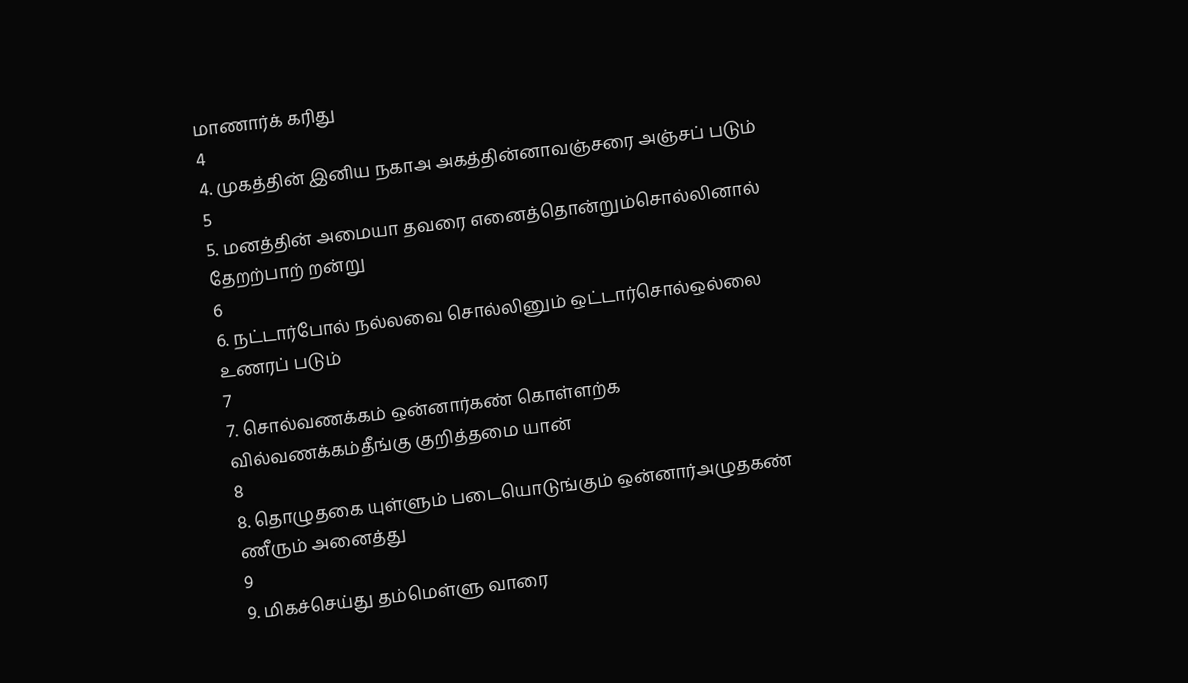மாணார்க் கரிது
4
4. முகத்தின் இனிய நகாஅ அகத்தின்னாவஞ்சரை அஞ்சப் படும்
5
5. மனத்தின் அமையா தவரை எனைத்தொன்றும்சொல்லினால் தேறற்பாற் றன்று
6
6. நட்டார்போல் நல்லவை சொல்லினும் ஒட்டார்சொல்ஒல்லை உணரப் படும்
7
7. சொல்வணக்கம் ஒன்னார்கண் கொள்ளற்க வில்வணக்கம்தீங்கு குறித்தமை யான்
8
8. தொழுதகை யுள்ளும் படையொடுங்கும் ஒன்னார்அழுதகண் ணீரும் அனைத்து
9
9. மிகச்செய்து தம்மெள்ளு வாரை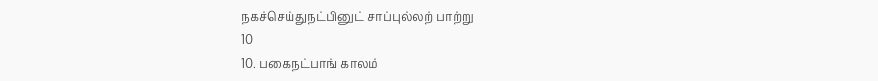நகச்செய்துநட்பினுட் சாப்புல்லற் பாற்று
10
10. பகைநட்பாங் காலம்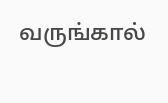வருங்கால்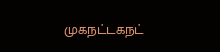முகநட்டகநட்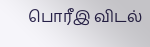பொரீஇ விடல்